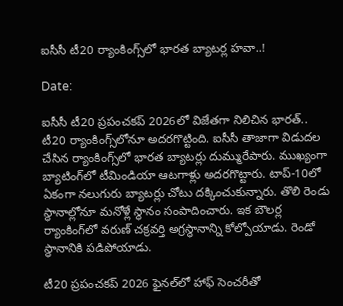ఐసీసీ టీ20 ర్యాంకింగ్స్‌లో భారత బ్యాటర్ల హవా..!

Date:

ఐసీసీ టీ20 ప్రపంచకప్ 2026లో విజేతగా నిలిచిన భారత్.. టీ20 ర్యాంకింగ్స్‌లోనూ అదరగొట్టింది. ఐసీసీ తాజాగా విడుదల చేసిన ర్యాంకింగ్స్‌లో భారత బ్యాటర్లు దుమ్మురేపారు. ముఖ్యంగా బ్యాటింగ్‌లో టీమిండియా ఆటగాళ్లు అదరగొట్టారు. టాప్‌-10లో ఏకంగా నలుగురు బ్యాటర్లు చోటు దక్కించుకున్నారు. తొలి రెండు స్థానాల్లోనూ మనోళ్లే స్థానం సంపాదించారు. ఇక బౌలర్ల ర్యాంకింగ్‌లో వరుణ్ చక్రవర్తి అగ్రస్థానాన్ని కోల్పోయాడు. రెండో స్థానానికి పడిపోయాడు.

టీ20 ప్రపంచకప్ 2026 ఫైనల్‌లో హాఫ్ సెంచరీతో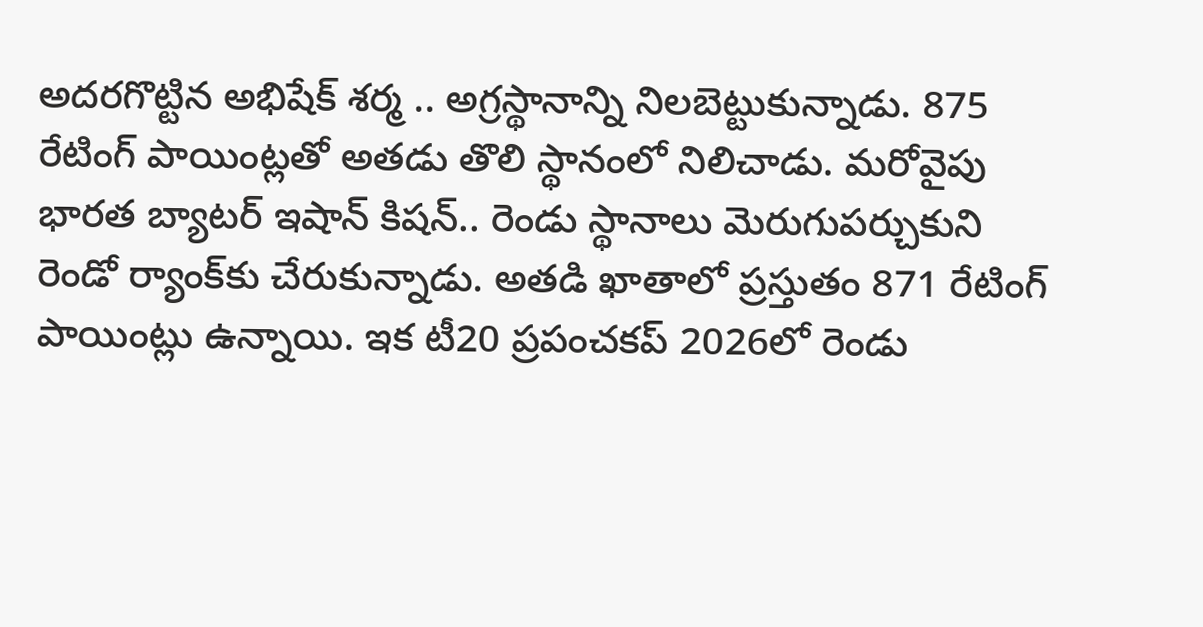అదరగొట్టిన అభిషేక్ శర్మ .. అగ్రస్థానాన్ని నిలబెట్టుకున్నాడు. 875 రేటింగ్ పాయింట్లతో అతడు తొలి స్థానంలో నిలిచాడు. మరోవైపు భారత బ్యాటర్ ఇషాన్ కిషన్.. రెండు స్థానాలు మెరుగుపర్చుకుని రెండో ర్యాంక్‌కు చేరుకున్నాడు. అతడి ఖాతాలో ప్రస్తుతం 871 రేటింగ్ పాయింట్లు ఉన్నాయి. ఇక టీ20 ప్రపంచకప్ 2026లో రెండు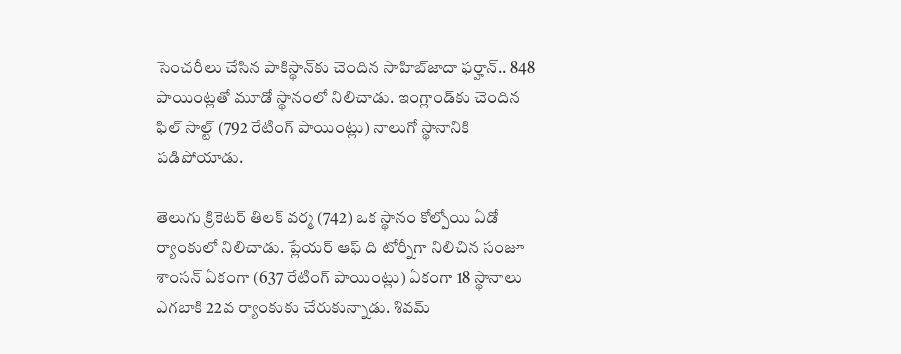సెంచరీలు చేసిన పాకిస్థాన్‌కు చెందిన సాహిబ్‌జాదా ఫర్హాన్.. 848 పాయింట్లతో మూడో స్థానంలో నిలిచాడు. ఇంగ్లాండ్‌కు చెందిన ఫిల్ సాల్ట్‌ (792 రేటింగ్ పాయింట్లు) నాలుగో స్థానానికి పడిపోయాడు.

తెలుగు క్రికెటర్ తిలక్ వర్మ (742) ఒక స్థానం కోల్పోయి ఏడో ర్యాంకులో నిలిచాడు. ప్లేయర్ ఆఫ్ ది టోర్నీగా నిలిచిన సంజూ శాంసన్ ఏకంగా (637 రేటింగ్ పాయింట్లు) ఏకంగా 18 స్థానాలు ఎగబాకి 22వ ర్యాంకుకు చేరుకున్నాడు. శివమ్‌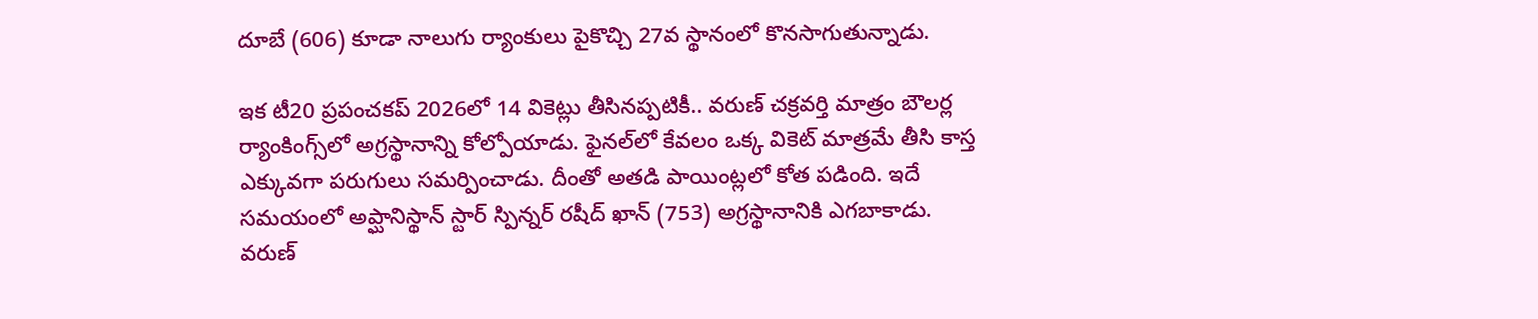దూబే (606) కూడా నాలుగు ర్యాంకులు పైకొచ్చి 27వ స్థానంలో కొనసాగుతున్నాడు.

ఇక టీ20 ప్రపంచకప్ 2026లో 14 వికెట్లు తీసినప్పటికీ.. వరుణ్ చక్రవర్తి మాత్రం బౌలర్ల ర్యాంకింగ్స్‌లో అగ్రస్థానాన్ని కోల్పోయాడు. ఫైనల్‌లో కేవలం ఒక్క వికెట్ మాత్రమే తీసి కాస్త ఎక్కువగా పరుగులు సమర్పించాడు. దీంతో అతడి పాయింట్లలో కోత పడింది. ఇదే సమయంలో అప్ఘానిస్థాన్‌ స్టార్ స్పిన్నర్ రషీద్ ఖాన్ (753) అగ్రస్థానానికి ఎగబాకాడు. వరుణ్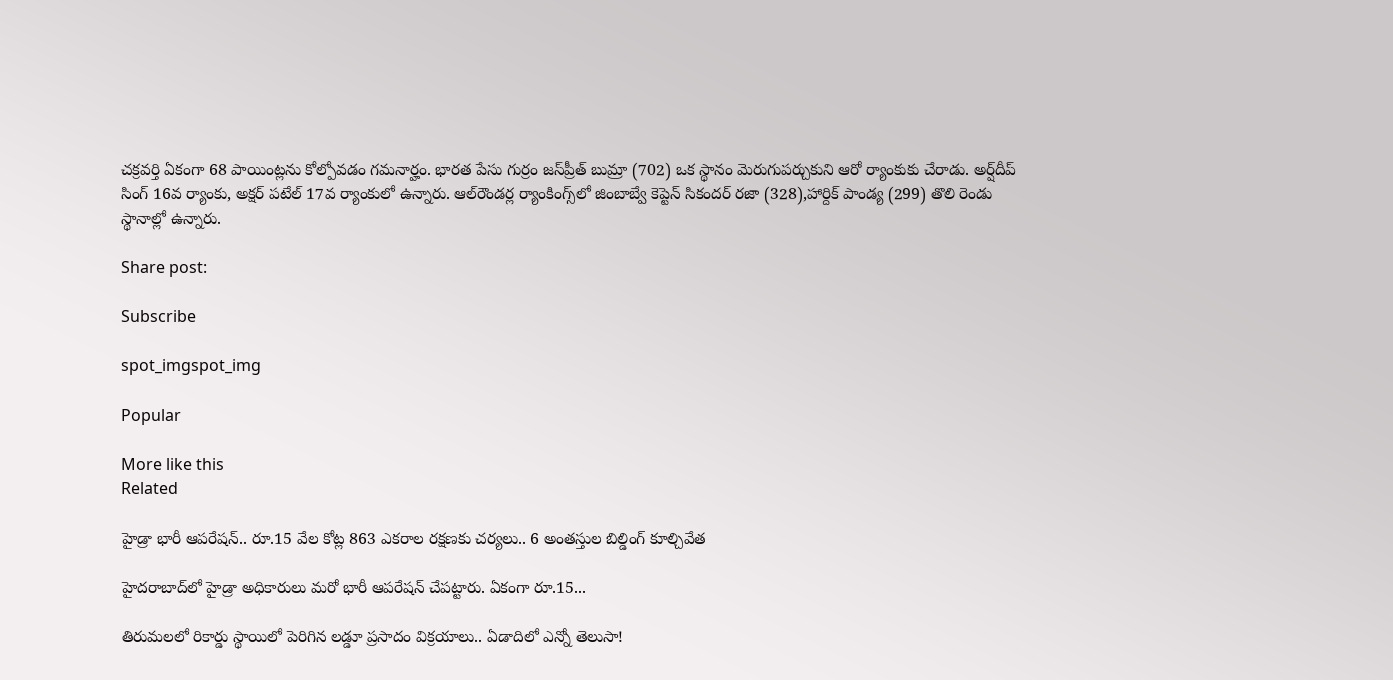చక్రవర్తి ఏకంగా 68 పాయింట్లను కోల్పోవడం గమనార్హం. భారత పేసు గుర్రం జస్‌ప్రీత్ బుమ్రా (702) ఒక స్థానం మెరుగుపర్చుకుని ఆరో ర్యాంకుకు చేరాడు. అర్ష్‌దీప్‌ సింగ్ 16వ ర్యాంకు, అక్షర్ పటేల్ 17వ ర్యాంకులో ఉన్నారు. ఆల్‌రౌండర్ల ర్యాంకింగ్స్‌లో జింబాబ్వే కెప్టెన్ సికందర్ రజా (328),హార్దిక్ పాండ్య (299) తొలి రెండు స్థానాల్లో ఉన్నారు.

Share post:

Subscribe

spot_imgspot_img

Popular

More like this
Related

హైడ్రా భారీ ఆపరేషన్‌.. రూ.15 వేల కోట్ల 863 ఎకరాల రక్షణకు చర్యలు.. 6 అంతస్తుల బిల్డింగ్ కూల్చివేత

హైదరాబాద్‌లో హైడ్రా అధికారులు మరో భారీ ఆపరేషన్ చేపట్టారు. ఏకంగా రూ.15...

తిరుమలలో రికార్డు స్థాయిలో పెరిగిన లడ్డూ ప్రసాదం విక్రయాలు.. ఏడాదిలో ఎన్నో తెలుసా!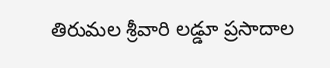తిరుమల శ్రీవారి లడ్డూ ప్రసాదాల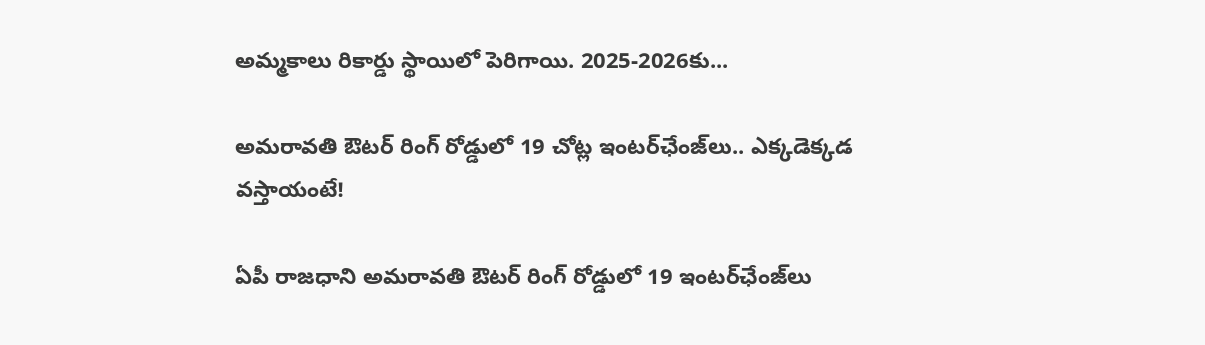అమ్మకాలు రికార్డు స్థాయిలో పెరిగాయి. 2025-2026కు...

అమరావతి ఔటర్ రింగ్ రోడ్డులో 19 చోట్ల ఇంటర్‌ఛేంజ్‌లు.. ఎక్కడెక్కడ వస్తాయంటే!

ఏపీ రాజధాని అమరావతి ఔటర్ రింగ్ రోడ్డులో 19 ఇంటర్‌ఛేంజ్‌లు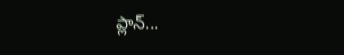ప్లాన్...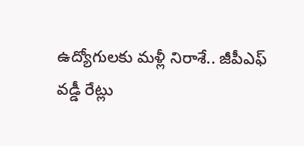ఉద్యోగులకు మళ్లీ నిరాశే.. జీపీఎఫ్ వడ్డీ రేట్లు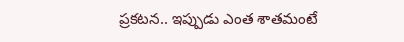ప్రకటన.. ఇప్పుడు ఎంత శాతమంటే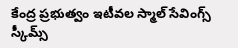కేంద్ర ప్రభుత్వం ఇటీవల స్మాల్ సేవింగ్స్ స్కీమ్స్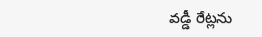వడ్డీ రేట్లను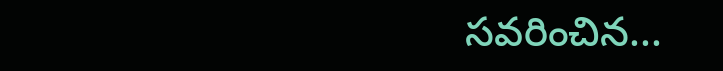సవరించిన...